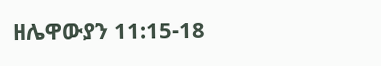ዘሌዋውያን 11:15-18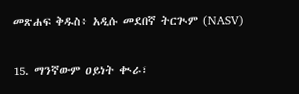መጽሐፍ ቅዱስ፥ አዲሱ መደበኛ ትርጒም (NASV)

15. ማንኛውም ዐይነት ቊራ፣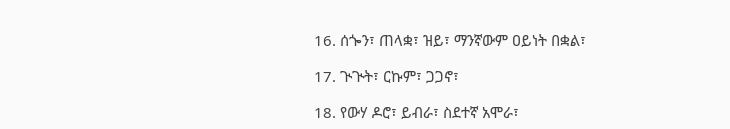16. ሰጐን፣ ጠላቋ፣ ዝይ፣ ማንኛውም ዐይነት በቋል፣

17. ጒጒት፣ ርኩም፣ ጋጋኖ፣

18. የውሃ ዶሮ፣ ይብራ፣ ስደተኛ አሞራ፣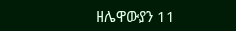ዘሌዋውያን 11